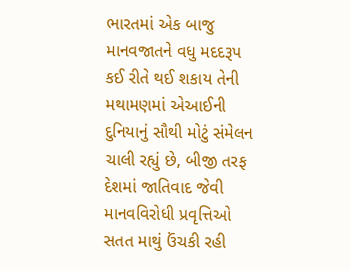ભારતમાં એક બાજુ માનવજાતને વધુ મદદરૂપ કઈ રીતે થઈ શકાય તેની મથામણમાં એઆઈની દુનિયાનું સૌથી મોટું સંમેલન ચાલી રહ્યું છે, બીજી તરફ દેશમાં જાતિવાદ જેવી માનવવિરોધી પ્રવૃત્તિઓ સતત માથું ઉંચકી રહી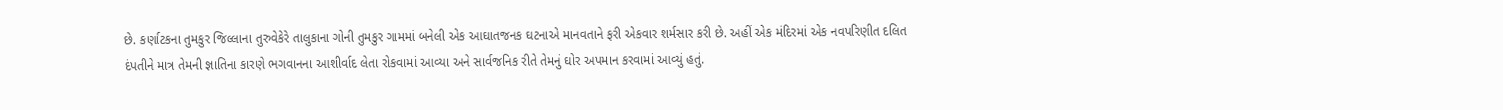છે. કર્ણાટકના તુમકુર જિલ્લાના તુરુવેકેરે તાલુકાના ગોની તુમકુર ગામમાં બનેલી એક આઘાતજનક ઘટનાએ માનવતાને ફરી એકવાર શર્મસાર કરી છે. અહીં એક મંદિરમાં એક નવપરિણીત દલિત દંપતીને માત્ર તેમની જ્ઞાતિના કારણે ભગવાનના આશીર્વાદ લેતા રોકવામાં આવ્યા અને સાર્વજનિક રીતે તેમનું ઘોર અપમાન કરવામાં આવ્યું હતું.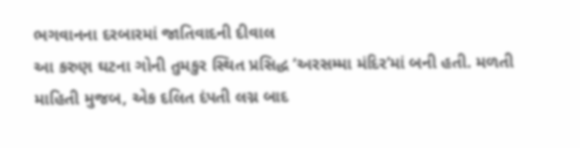ભગવાનના દરબારમાં જાતિવાદની દીવાલ
આ કરુણ ઘટના ગોની તુમકુર સ્થિત પ્રસિદ્ધ ‘અરસમ્મા મંદિર’માં બની હતી. મળતી માહિતી મુજબ, એક દલિત દંપતી લગ્ન બાદ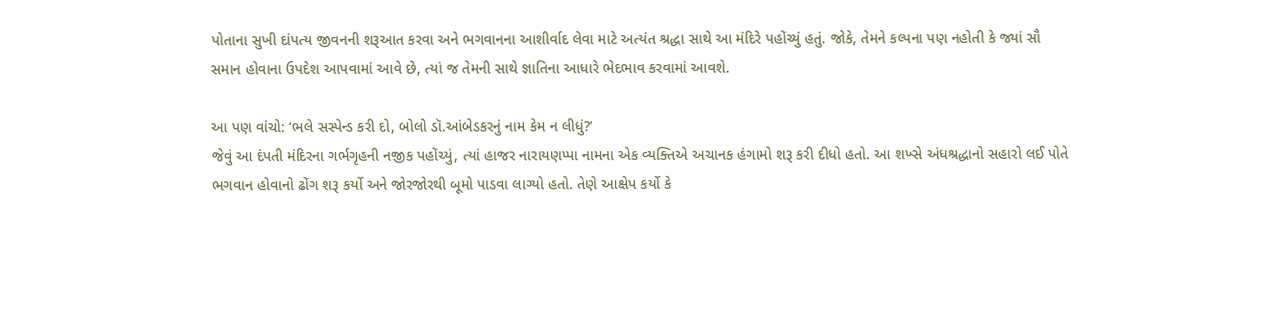પોતાના સુખી દાંપત્ય જીવનની શરૂઆત કરવા અને ભગવાનના આશીર્વાદ લેવા માટે અત્યંત શ્રદ્ધા સાથે આ મંદિરે પહોંચ્યું હતું. જોકે, તેમને કલ્પના પણ નહોતી કે જ્યાં સૌ સમાન હોવાના ઉપદેશ આપવામાં આવે છે, ત્યાં જ તેમની સાથે જ્ઞાતિના આધારે ભેદભાવ કરવામાં આવશે.

આ પણ વાંચો: ‘ભલે સસ્પેન્ડ કરી દો, બોલો ડૉ.આંબેડકરનું નામ કેમ ન લીધું?’
જેવું આ દંપતી મંદિરના ગર્ભગૃહની નજીક પહોંચ્યું, ત્યાં હાજર નારાયણપ્પા નામના એક વ્યક્તિએ અચાનક હંગામો શરૂ કરી દીધો હતો. આ શખ્સે અંધશ્રદ્ધાનો સહારો લઈ પોતે ભગવાન હોવાનો ઢોંગ શરૂ કર્યો અને જોરજોરથી બૂમો પાડવા લાગ્યો હતો. તેણે આક્ષેપ કર્યો કે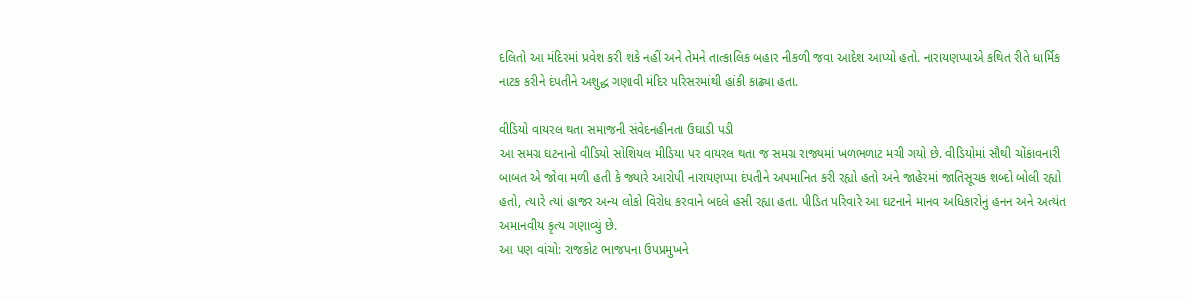દલિતો આ મંદિરમાં પ્રવેશ કરી શકે નહીં અને તેમને તાત્કાલિક બહાર નીકળી જવા આદેશ આપ્યો હતો. નારાયણપ્પાએ કથિત રીતે ધાર્મિક નાટક કરીને દંપતીને અશુદ્ધ ગણાવી મંદિર પરિસરમાંથી હાંકી કાઢ્યા હતા.

વીડિયો વાયરલ થતા સમાજની સંવેદનહીનતા ઉઘાડી પડી
આ સમગ્ર ઘટનાનો વીડિયો સોશિયલ મીડિયા પર વાયરલ થતા જ સમગ્ર રાજ્યમાં ખળભળાટ મચી ગયો છે. વીડિયોમાં સૌથી ચોંકાવનારી બાબત એ જોવા મળી હતી કે જ્યારે આરોપી નારાયણપ્પા દંપતીને અપમાનિત કરી રહ્યો હતો અને જાહેરમાં જાતિસૂચક શબ્દો બોલી રહ્યો હતો, ત્યારે ત્યાં હાજર અન્ય લોકો વિરોધ કરવાને બદલે હસી રહ્યા હતા. પીડિત પરિવારે આ ઘટનાને માનવ અધિકારોનું હનન અને અત્યંત અમાનવીય કૃત્ય ગણાવ્યું છે.
આ પણ વાંચો: રાજકોટ ભાજપના ઉપપ્રમુખને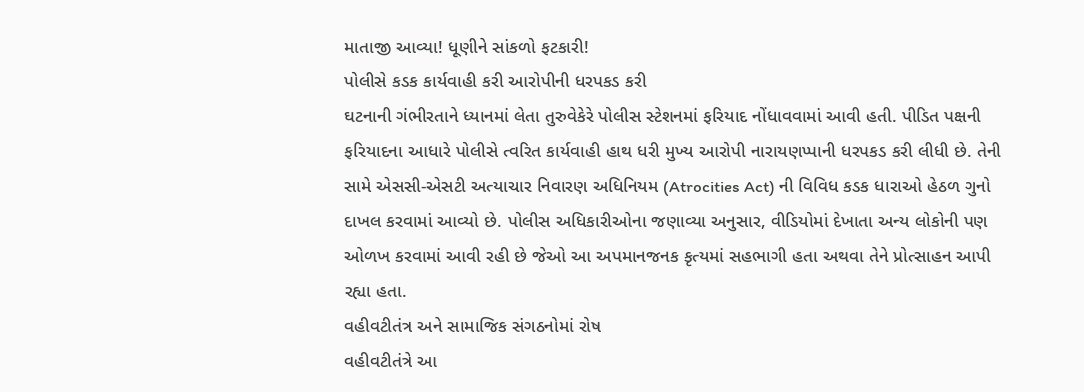માતાજી આવ્યા! ધૂણીને સાંકળો ફટકારી!
પોલીસે કડક કાર્યવાહી કરી આરોપીની ધરપકડ કરી
ઘટનાની ગંભીરતાને ધ્યાનમાં લેતા તુરુવેકેરે પોલીસ સ્ટેશનમાં ફરિયાદ નોંધાવવામાં આવી હતી. પીડિત પક્ષની ફરિયાદના આધારે પોલીસે ત્વરિત કાર્યવાહી હાથ ધરી મુખ્ય આરોપી નારાયણપ્પાની ધરપકડ કરી લીધી છે. તેની સામે એસસી-એસટી અત્યાચાર નિવારણ અધિનિયમ (Atrocities Act) ની વિવિધ કડક ધારાઓ હેઠળ ગુનો દાખલ કરવામાં આવ્યો છે. પોલીસ અધિકારીઓના જણાવ્યા અનુસાર, વીડિયોમાં દેખાતા અન્ય લોકોની પણ ઓળખ કરવામાં આવી રહી છે જેઓ આ અપમાનજનક કૃત્યમાં સહભાગી હતા અથવા તેને પ્રોત્સાહન આપી રહ્યા હતા.
વહીવટીતંત્ર અને સામાજિક સંગઠનોમાં રોષ
વહીવટીતંત્રે આ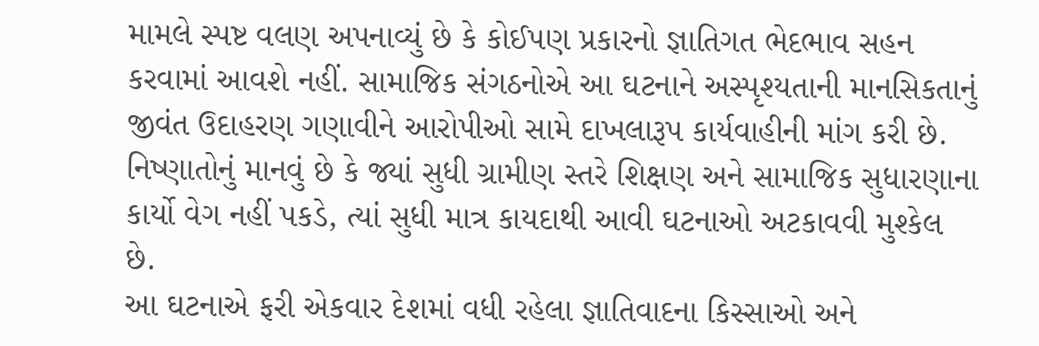મામલે સ્પષ્ટ વલણ અપનાવ્યું છે કે કોઈપણ પ્રકારનો જ્ઞાતિગત ભેદભાવ સહન કરવામાં આવશે નહીં. સામાજિક સંગઠનોએ આ ઘટનાને અસ્પૃશ્યતાની માનસિકતાનું જીવંત ઉદાહરણ ગણાવીને આરોપીઓ સામે દાખલારૂપ કાર્યવાહીની માંગ કરી છે. નિષ્ણાતોનું માનવું છે કે જ્યાં સુધી ગ્રામીણ સ્તરે શિક્ષણ અને સામાજિક સુધારણાના કાર્યો વેગ નહીં પકડે, ત્યાં સુધી માત્ર કાયદાથી આવી ઘટનાઓ અટકાવવી મુશ્કેલ છે.
આ ઘટનાએ ફરી એકવાર દેશમાં વધી રહેલા જ્ઞાતિવાદના કિસ્સાઓ અને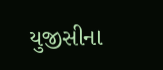યુજીસીના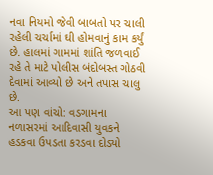નવા નિયમો જેવી બાબતો પર ચાલી રહેલી ચર્ચામાં ઘી હોમવાનું કામ કર્યું છે. હાલમાં ગામમાં શાંતિ જળવાઈ રહે તે માટે પોલીસ બંદોબસ્ત ગોઠવી દેવામાં આવ્યો છે અને તપાસ ચાલુ છે.
આ પણ વાંચો: વડગામના નળાસરમાં આદિવાસી યુવકને હડકવા ઉપડતા કરડવા દોડ્યો